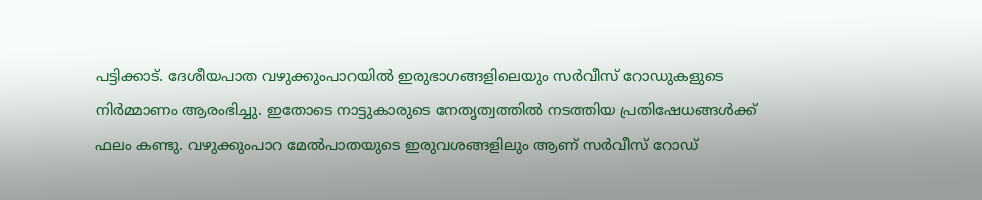പട്ടിക്കാട്. ദേശീയപാത വഴുക്കുംപാറയിൽ ഇരുഭാഗങ്ങളിലെയും സർവീസ് റോഡുകളുടെ നിർമ്മാണം ആരംഭിച്ചു. ഇതോടെ നാട്ടുകാരുടെ നേതൃത്വത്തിൽ നടത്തിയ പ്രതിഷേധങ്ങൾക്ക് ഫലം കണ്ടു. വഴുക്കുംപാറ മേൽപാതയുടെ ഇരുവശങ്ങളിലും ആണ് സർവീസ് റോഡ്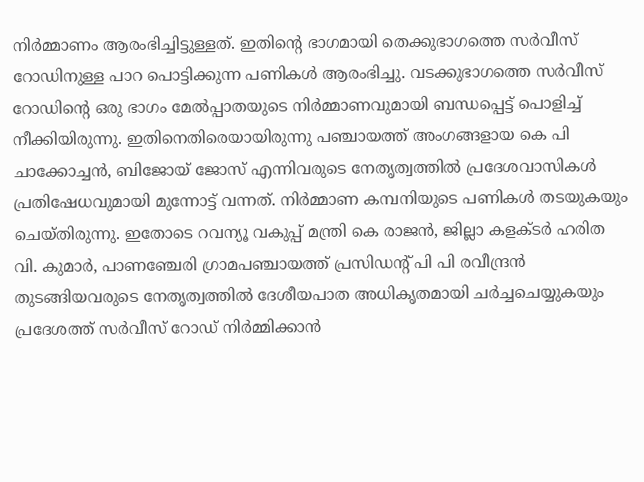നിർമ്മാണം ആരംഭിച്ചിട്ടുള്ളത്. ഇതിന്റെ ഭാഗമായി തെക്കുഭാഗത്തെ സർവീസ് റോഡിനുള്ള പാറ പൊട്ടിക്കുന്ന പണികൾ ആരംഭിച്ചു. വടക്കുഭാഗത്തെ സർവീസ് റോഡിന്റെ ഒരു ഭാഗം മേൽപ്പാതയുടെ നിർമ്മാണവുമായി ബന്ധപ്പെട്ട് പൊളിച്ച് നീക്കിയിരുന്നു. ഇതിനെതിരെയായിരുന്നു പഞ്ചായത്ത് അംഗങ്ങളായ കെ പി ചാക്കോച്ചൻ, ബിജോയ് ജോസ് എന്നിവരുടെ നേതൃത്വത്തിൽ പ്രദേശവാസികൾ പ്രതിഷേധവുമായി മുന്നോട്ട് വന്നത്. നിർമ്മാണ കമ്പനിയുടെ പണികൾ തടയുകയും ചെയ്തിരുന്നു. ഇതോടെ റവന്യൂ വകുപ്പ് മന്ത്രി കെ രാജൻ, ജില്ലാ കളക്ടർ ഹരിത വി. കുമാർ, പാണഞ്ചേരി ഗ്രാമപഞ്ചായത്ത് പ്രസിഡന്റ് പി പി രവീന്ദ്രൻ തുടങ്ങിയവരുടെ നേതൃത്വത്തിൽ ദേശീയപാത അധികൃതമായി ചർച്ചചെയ്യുകയും പ്രദേശത്ത് സർവീസ് റോഡ് നിർമ്മിക്കാൻ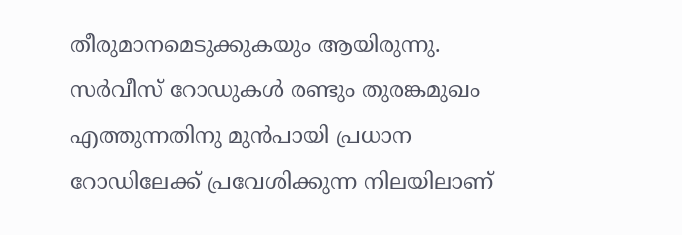തീരുമാനമെടുക്കുകയും ആയിരുന്നു. സർവീസ് റോഡുകൾ രണ്ടും തുരങ്കമുഖം എത്തുന്നതിനു മുൻപായി പ്രധാന റോഡിലേക്ക് പ്രവേശിക്കുന്ന നിലയിലാണ്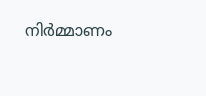നിർമ്മാണം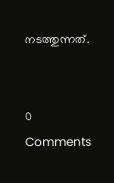നടത്തുന്നത്.


0 Comments